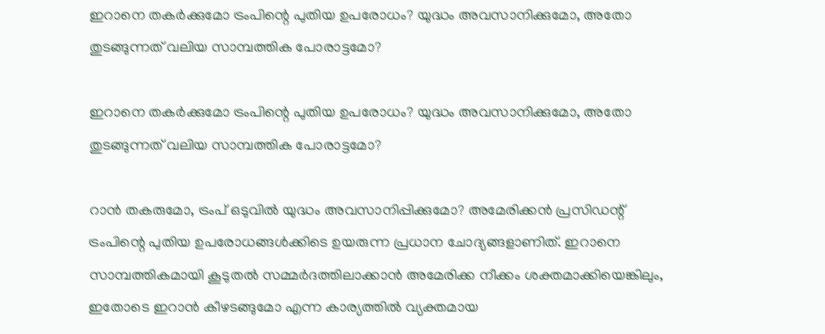ഇറാനെ തകർക്കുമോ ട്രംപിന്റെ പുതിയ ഉപരോധം? യുദ്ധം അവസാനിക്കുമോ, അതോ തുടങ്ങുന്നത് വലിയ സാമ്പത്തിക പോരാട്ടമോ?

ഇറാനെ തകർക്കുമോ ട്രംപിന്റെ പുതിയ ഉപരോധം? യുദ്ധം അവസാനിക്കുമോ, അതോ തുടങ്ങുന്നത് വലിയ സാമ്പത്തിക പോരാട്ടമോ?

റാൻ തകരുമോ, ട്രംപ് ഒടുവിൽ യുദ്ധം അവസാനിപ്പിക്കുമോ? അമേരിക്കൻ പ്രസിഡന്റ് ട്രംപിന്റെ പുതിയ ഉപരോധങ്ങൾക്കിടെ ഉയരുന്ന പ്രധാന ചോദ്യങ്ങളാണിത്. ഇറാനെ സാമ്പത്തികമായി കൂടുതൽ സമ്മർദത്തിലാക്കാൻ അമേരിക്ക നീക്കം ശക്തമാക്കിയെങ്കിലും, ഇതോടെ ഇറാൻ കീഴടങ്ങുമോ എന്ന കാര്യത്തിൽ വ്യക്തമായ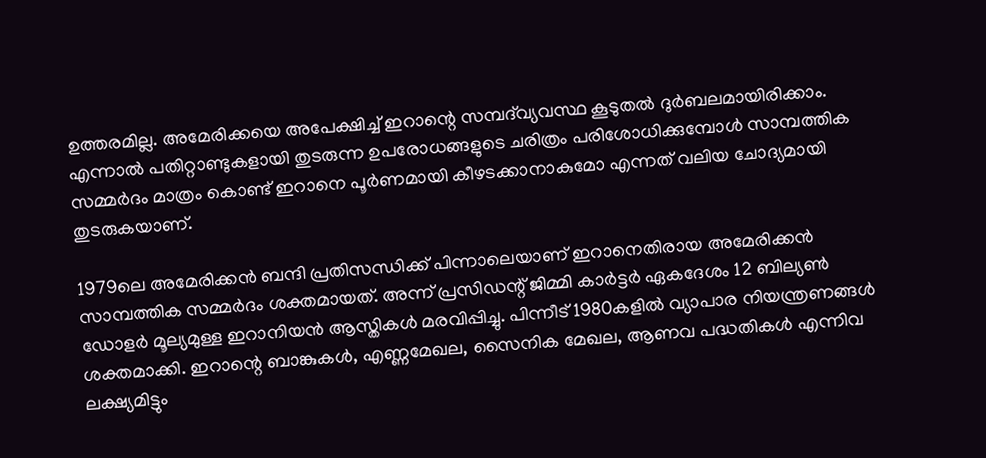ഉത്തരമില്ല. അമേരിക്കയെ അപേക്ഷിച്ച് ഇറാന്റെ സമ്പദ്‌വ്യവസ്ഥ കൂടുതൽ ദുർബലമായിരിക്കാം. എന്നാൽ പതിറ്റാണ്ടുകളായി തുടരുന്ന ഉപരോധങ്ങളുടെ ചരിത്രം പരിശോധിക്കുമ്പോൾ സാമ്പത്തിക സമ്മർദം മാത്രം കൊണ്ട് ഇറാനെ പൂർണമായി കീഴടക്കാനാകുമോ എന്നത് വലിയ ചോദ്യമായി തുടരുകയാണ്.

1979ലെ അമേരിക്കൻ ബന്ദി പ്രതിസന്ധിക്ക് പിന്നാലെയാണ് ഇറാനെതിരായ അമേരിക്കൻ സാമ്പത്തിക സമ്മർദം ശക്തമായത്. അന്ന് പ്രസിഡന്റ് ജിമ്മി കാർട്ടർ ഏകദേശം 12 ബില്യൺ ഡോളർ മൂല്യമുള്ള ഇറാനിയൻ ആസ്തികൾ മരവിപ്പിച്ചു. പിന്നീട് 1980കളിൽ വ്യാപാര നിയന്ത്രണങ്ങൾ ശക്തമാക്കി. ഇറാന്റെ ബാങ്കുകൾ, എണ്ണമേഖല, സൈനിക മേഖല, ആണവ പദ്ധതികൾ എന്നിവ ലക്ഷ്യമിട്ടും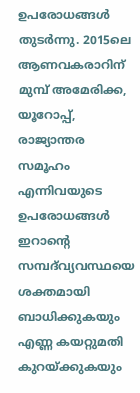ഉപരോധങ്ങൾ തുടർന്നു. 2015ലെ ആണവകരാറിന് മുമ്പ് അമേരിക്ക, യൂറോപ്പ്, രാജ്യാന്തര സമൂഹം എന്നിവയുടെ ഉപരോധങ്ങൾ ഇറാന്റെ സമ്പദ്‌വ്യവസ്ഥയെ ശക്തമായി ബാധിക്കുകയും എണ്ണ കയറ്റുമതി കുറയ്ക്കുകയും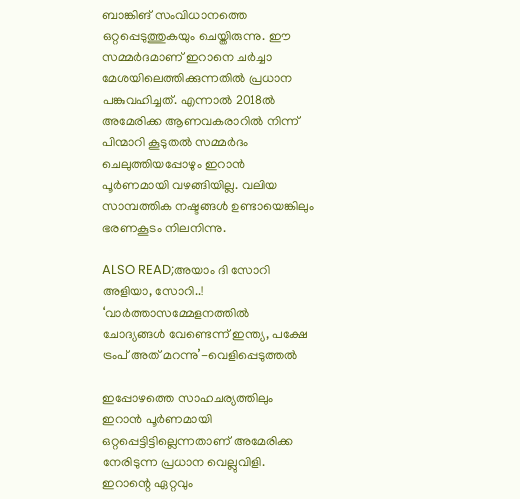ബാങ്കിങ് സംവിധാനത്തെ ഒറ്റപ്പെടുത്തുകയും ചെയ്തിരുന്നു. ഈ സമ്മർദമാണ് ഇറാനെ ചർച്ചാ മേശയിലെത്തിക്കുന്നതിൽ പ്രധാന പങ്കുവഹിച്ചത്. എന്നാൽ 2018ൽ അമേരിക്ക ആണവകരാറിൽ നിന്ന് പിന്മാറി കൂടുതൽ സമ്മർദം ചെലുത്തിയപ്പോഴും ഇറാൻ പൂർണമായി വഴങ്ങിയില്ല. വലിയ സാമ്പത്തിക നഷ്ടങ്ങൾ ഉണ്ടായെങ്കിലും ഭരണകൂടം നിലനിന്നു.

ALSO READ;അയാം ദി സോറി അളിയാ, സോറി..! ‘വാർത്താസമ്മേളനത്തിൽ ചോദ്യങ്ങൾ വേണ്ടെന്ന് ഇന്ത്യ, പക്ഷേ ട്രംപ് അത് മറന്നു’-വെളിപ്പെടുത്തൽ

ഇപ്പോഴത്തെ സാഹചര്യത്തിലും ഇറാൻ പൂർണമായി ഒറ്റപ്പെട്ടിട്ടില്ലെന്നതാണ് അമേരിക്ക നേരിടുന്ന പ്രധാന വെല്ലുവിളി. ഇറാന്റെ ഏറ്റവും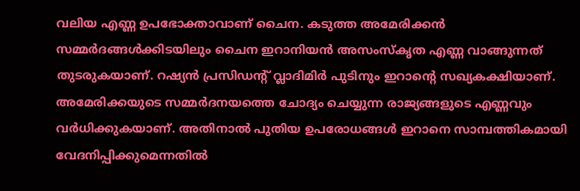വലിയ എണ്ണ ഉപഭോക്താവാണ് ചൈന. കടുത്ത അമേരിക്കൻ സമ്മർദങ്ങൾക്കിടയിലും ചൈന ഇറാനിയൻ അസംസ്‌കൃത എണ്ണ വാങ്ങുന്നത് തുടരുകയാണ്. റഷ്യൻ പ്രസിഡന്റ് വ്ലാദിമിർ പുടിനും ഇറാന്റെ സഖ്യകക്ഷിയാണ്. അമേരിക്കയുടെ സമ്മർദനയത്തെ ചോദ്യം ചെയ്യുന്ന രാജ്യങ്ങളുടെ എണ്ണവും വർധിക്കുകയാണ്. അതിനാൽ പുതിയ ഉപരോധങ്ങൾ ഇറാനെ സാമ്പത്തികമായി വേദനിപ്പിക്കുമെന്നതിൽ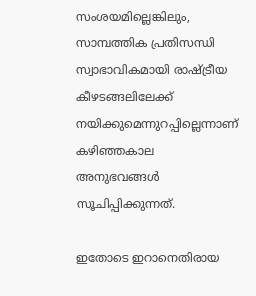സംശയമില്ലെങ്കിലും, സാമ്പത്തിക പ്രതിസന്ധി സ്വാഭാവികമായി രാഷ്ട്രീയ കീഴടങ്ങലിലേക്ക് നയിക്കുമെന്നുറപ്പില്ലെന്നാണ് കഴിഞ്ഞകാല അനുഭവങ്ങൾ സൂചിപ്പിക്കുന്നത്.

ഇതോടെ ഇറാനെതിരായ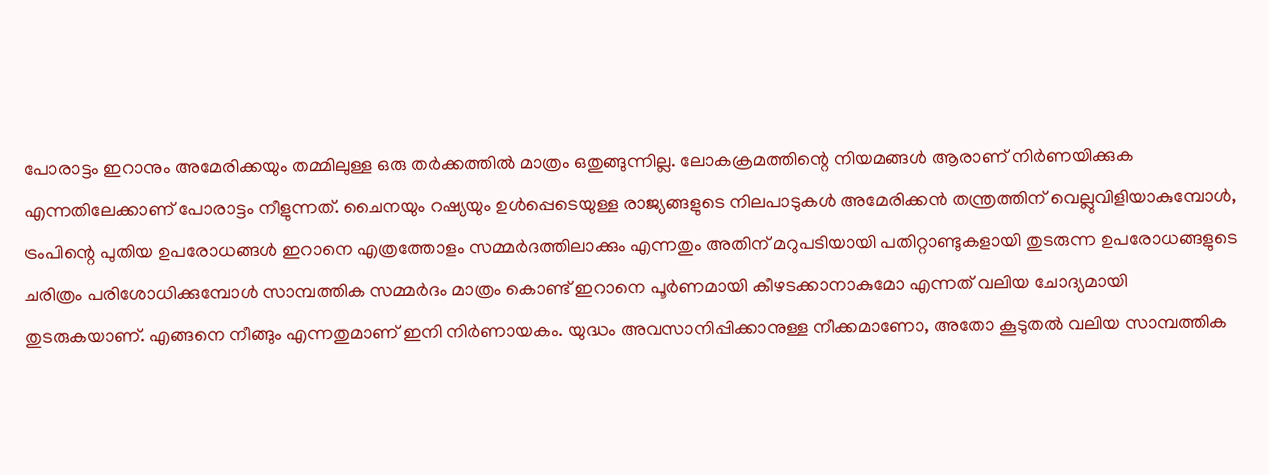പോരാട്ടം ഇറാനും അമേരിക്കയും തമ്മിലുള്ള ഒരു തർക്കത്തിൽ മാത്രം ഒതുങ്ങുന്നില്ല. ലോകക്രമത്തിന്റെ നിയമങ്ങൾ ആരാണ് നിർണയിക്കുക എന്നതിലേക്കാണ് പോരാട്ടം നീളുന്നത്. ചൈനയും റഷ്യയും ഉൾപ്പെടെയുള്ള രാജ്യങ്ങളുടെ നിലപാടുകൾ അമേരിക്കൻ തന്ത്രത്തിന് വെല്ലുവിളിയാകുമ്പോൾ, ട്രംപിന്റെ പുതിയ ഉപരോധങ്ങൾ ഇറാനെ എത്രത്തോളം സമ്മർദത്തിലാക്കും എന്നതും അതിന് മറുപടിയായി പതിറ്റാണ്ടുകളായി തുടരുന്ന ഉപരോധങ്ങളുടെ ചരിത്രം പരിശോധിക്കുമ്പോൾ സാമ്പത്തിക സമ്മർദം മാത്രം കൊണ്ട് ഇറാനെ പൂർണമായി കീഴടക്കാനാകുമോ എന്നത് വലിയ ചോദ്യമായി തുടരുകയാണ്. എങ്ങനെ നീങ്ങും എന്നതുമാണ് ഇനി നിർണായകം. യുദ്ധം അവസാനിപ്പിക്കാനുള്ള നീക്കമാണോ, അതോ കൂടുതൽ വലിയ സാമ്പത്തിക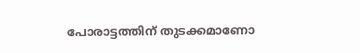പോരാട്ടത്തിന് തുടക്കമാണോ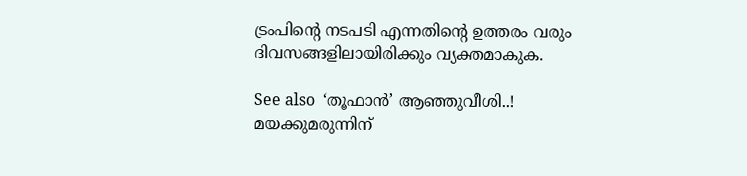ട്രംപിന്റെ നടപടി എന്നതിന്റെ ഉത്തരം വരും ദിവസങ്ങളിലായിരിക്കും വ്യക്തമാകുക.

See also  ‘തൂഫാൻ’ ആഞ്ഞുവീശി..! മയക്കുമരുന്നിന്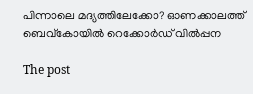പിന്നാലെ മദ്യത്തിലേക്കോ? ഓണക്കാലത്ത് ബെവ്കോയിൽ റെക്കോർഡ് വിൽപ്പന

The post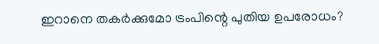ഇറാനെ തകർക്കുമോ ട്രംപിന്റെ പുതിയ ഉപരോധം?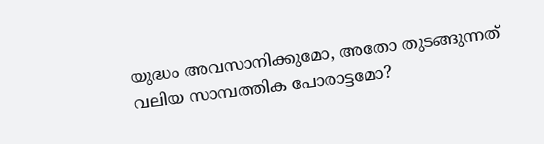യുദ്ധം അവസാനിക്കുമോ, അതോ തുടങ്ങുന്നത് വലിയ സാമ്പത്തിക പോരാട്ടമോ?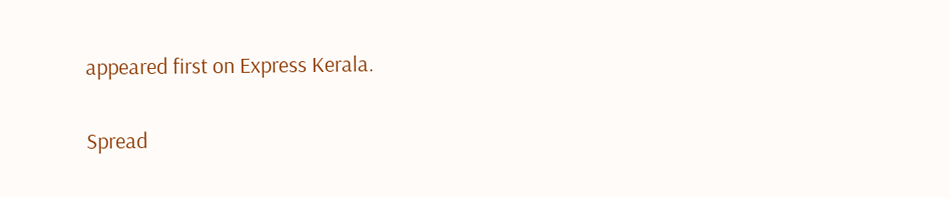appeared first on Express Kerala.

Spread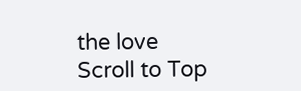the love
Scroll to Top